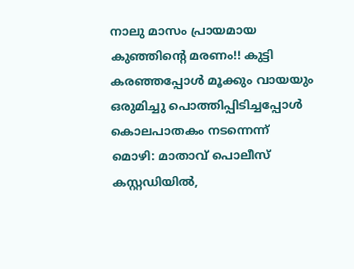നാലു മാസം പ്രായമായ കുഞ്ഞിൻ്റെ മരണം!! കുട്ടി കരഞ്ഞപ്പോൾ മൂക്കും വായയും ഒരുമിച്ചു പൊത്തിപ്പിടിച്ചപ്പോൾ കൊലപാതകം നടന്നെന്ന് മൊഴി: മാതാവ് പൊലീസ് കസ്റ്റഡിയിൽ,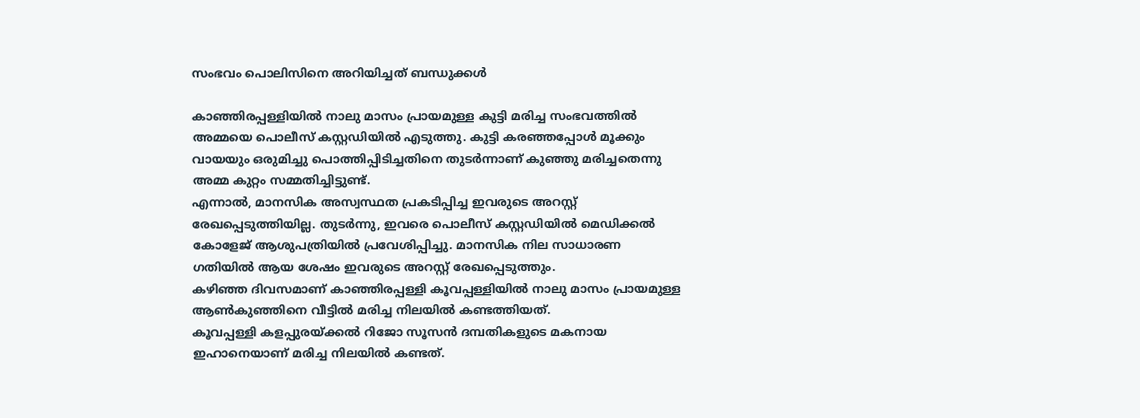സംഭവം പൊലിസിനെ അറിയിച്ചത് ബന്ധുക്കൾ

കാഞ്ഞിരപ്പള്ളിയിൽ നാലു മാസം പ്രായമുള്ള കുട്ടി മരിച്ച സംഭവത്തിൽ അമ്മയെ പൊലീസ് കസ്റ്റഡിയിൽ എടുത്തു. കുട്ടി കരഞ്ഞപ്പോൾ മൂക്കും വായയും ഒരുമിച്ചു പൊത്തിപ്പിടിച്ചതിനെ തുടർന്നാണ് കുഞ്ഞു മരിച്ചതെന്നു അമ്മ കുറ്റം സമ്മതിച്ചിട്ടുണ്ട്.
എന്നാൽ, മാനസിക അസ്വസ്ഥത പ്രകടിപ്പിച്ച ഇവരുടെ അറസ്റ്റ് രേഖപ്പെടുത്തിയില്ല. തുടർന്നു, ഇവരെ പൊലീസ് കസ്റ്റഡിയിൽ മെഡിക്കൽ കോളേജ് ആശുപത്രിയിൽ പ്രവേശിപ്പിച്ചു. മാനസിക നില സാധാരണ ഗതിയിൽ ആയ ശേഷം ഇവരുടെ അറസ്റ്റ് രേഖപ്പെടുത്തും.
കഴിഞ്ഞ ദിവസമാണ് കാഞ്ഞിരപ്പള്ളി കൂവപ്പള്ളിയിൽ നാലു മാസം പ്രായമുള്ള ആൺകുഞ്ഞിനെ വീട്ടിൽ മരിച്ച നിലയിൽ കണ്ടത്തിയത്.
കൂവപ്പള്ളി കളപ്പുരയ്ക്കൽ റിജോ സൂസൻ ദമ്പതികളുടെ മകനായ ഇഹാനെയാണ് മരിച്ച നിലയിൽ കണ്ടത്.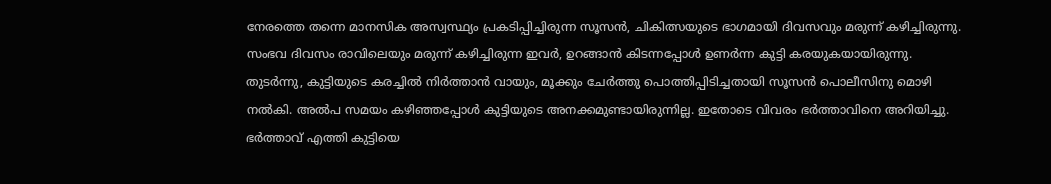നേരത്തെ തന്നെ മാനസിക അസ്വസ്ഥ്യം പ്രകടിപ്പിച്ചിരുന്ന സൂസൻ, ചികിത്സയുടെ ഭാഗമായി ദിവസവും മരുന്ന് കഴിച്ചിരുന്നു. സംഭവ ദിവസം രാവിലെയും മരുന്ന് കഴിച്ചിരുന്ന ഇവർ, ഉറങ്ങാൻ കിടന്നപ്പോൾ ഉണർന്ന കുട്ടി കരയുകയായിരുന്നു.
തുടർന്നു, കുട്ടിയുടെ കരച്ചിൽ നിർത്താൻ വായും, മൂക്കും ചേർത്തു പൊത്തിപ്പിടിച്ചതായി സൂസൻ പൊലീസിനു മൊഴി നൽകി. അൽപ സമയം കഴിഞ്ഞപ്പോൾ കുട്ടിയുടെ അനക്കമുണ്ടായിരുന്നില്ല. ഇതോടെ വിവരം ഭർത്താവിനെ അറിയിച്ചു. ഭർത്താവ് എത്തി കുട്ടിയെ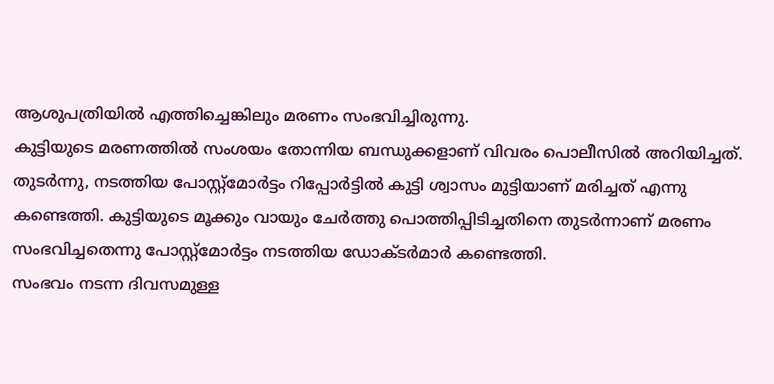ആശുപത്രിയിൽ എത്തിച്ചെങ്കിലും മരണം സംഭവിച്ചിരുന്നു.
കുട്ടിയുടെ മരണത്തിൽ സംശയം തോന്നിയ ബന്ധുക്കളാണ് വിവരം പൊലീസിൽ അറിയിച്ചത്. തുടർന്നു, നടത്തിയ പോസ്റ്റ്മോർട്ടം റിപ്പോർട്ടിൽ കുട്ടി ശ്വാസം മുട്ടിയാണ് മരിച്ചത് എന്നു കണ്ടെത്തി. കുട്ടിയുടെ മൂക്കും വായും ചേർത്തു പൊത്തിപ്പിടിച്ചതിനെ തുടർന്നാണ് മരണം സംഭവിച്ചതെന്നു പോസ്റ്റ്മോർട്ടം നടത്തിയ ഡോക്ടർമാർ കണ്ടെത്തി.
സംഭവം നടന്ന ദിവസമുള്ള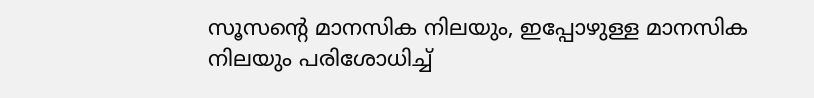സൂസൻ്റെ മാനസിക നിലയും, ഇപ്പോഴുള്ള മാനസിക നിലയും പരിശോധിച്ച്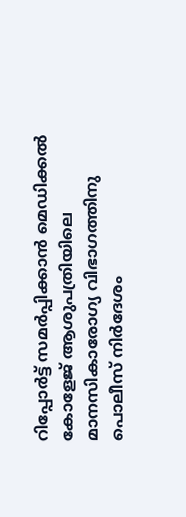റിപ്പോർട്ട് സമർപ്പിക്കാൻ മെഡിക്കൽ കോളേജ് ആശുപത്രിയിലെ മാനസികാരോഗ്യ വിഭാഗത്തിനു പൊലീസ് നിർദേശം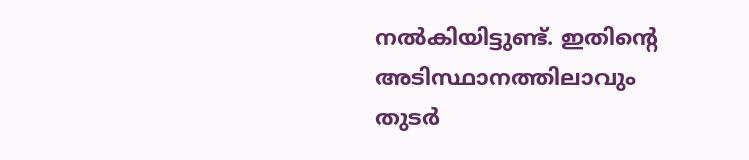നൽകിയിട്ടുണ്ട്. ഇതിൻ്റെ അടിസ്ഥാനത്തിലാവും തുടർ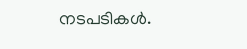നടപടികൾ.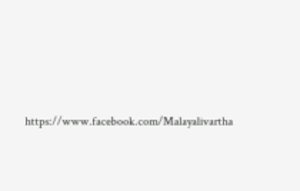https://www.facebook.com/Malayalivartha